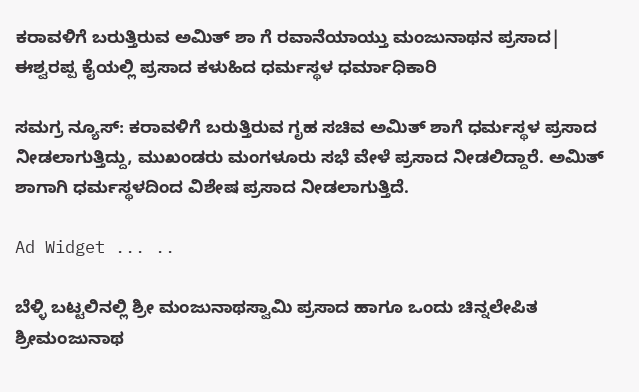ಕರಾವಳಿಗೆ ಬರುತ್ತಿರುವ ಅಮಿತ್ ಶಾ ಗೆ ರವಾನೆಯಾಯ್ತು ಮಂಜುನಾಥನ ಪ್ರಸಾದ| ಈಶ್ವರಪ್ಪ ಕೈಯಲ್ಲಿ ಪ್ರಸಾದ ಕಳುಹಿದ ಧರ್ಮಸ್ಥಳ ಧರ್ಮಾಧಿಕಾರಿ

ಸಮಗ್ರ ನ್ಯೂಸ್: ಕರಾವಳಿಗೆ ಬರುತ್ತಿರುವ ಗೃಹ ಸಚಿವ ಅಮಿತ್ ಶಾಗೆ ಧರ್ಮಸ್ಥಳ ಪ್ರಸಾದ ನೀಡಲಾಗುತ್ತಿದ್ದು, ಮುಖಂಡರು ಮಂಗಳೂರು ಸಭೆ ವೇಳೆ ಪ್ರಸಾದ ನೀಡಲಿದ್ದಾರೆ. ಅಮಿತ್ ಶಾಗಾಗಿ ಧರ್ಮಸ್ಥಳದಿಂದ ವಿಶೇಷ ಪ್ರಸಾದ ನೀಡಲಾಗುತ್ತಿದೆ.

Ad Widget ... ..

ಬೆಳ್ಳಿ ಬಟ್ಟಲಿನಲ್ಲಿ ಶ್ರೀ ಮಂಜುನಾಥಸ್ವಾಮಿ ಪ್ರಸಾದ ಹಾಗೂ ಒಂದು ಚಿನ್ನಲೇಪಿತ ಶ್ರೀಮಂಜುನಾಥ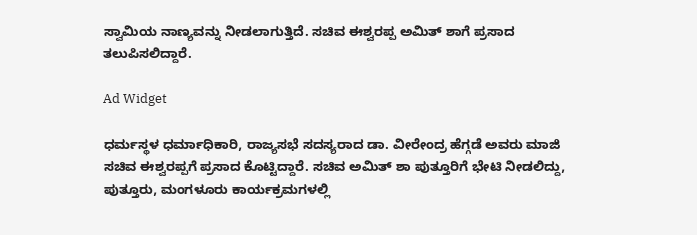ಸ್ವಾಮಿಯ ನಾಣ್ಯವನ್ನು ನೀಡಲಾಗುತ್ತಿದೆ. ಸಚಿವ ಈಶ್ವರಪ್ಪ ಅಮಿತ್ ಶಾಗೆ ಪ್ರಸಾದ ತಲುಪಿಸಲಿದ್ದಾರೆ.

Ad Widget

ಧರ್ಮಸ್ಥಳ ಧರ್ಮಾಧಿಕಾರಿ, ರಾಜ್ಯಸಭೆ ಸದಸ್ಯರಾದ ಡಾ. ವೀರೇಂದ್ರ ಹೆಗ್ಗಡೆ ಅವರು ಮಾಜಿ ಸಚಿವ ಈಶ್ವರಪ್ಪಗೆ ಪ್ರಸಾದ ಕೊಟ್ಟಿದ್ದಾರೆ. ಸಚಿವ ಅಮಿತ್ ಶಾ ಪುತ್ತೂರಿಗೆ ಭೇಟಿ ನೀಡಲಿದ್ದು, ಪುತ್ತೂರು, ಮಂಗಳೂರು ಕಾರ್ಯಕ್ರಮಗಳಲ್ಲಿ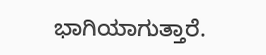ಭಾಗಿಯಾಗುತ್ತಾರೆ.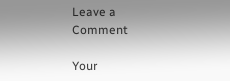Leave a Comment

Your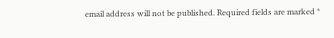email address will not be published. Required fields are marked *